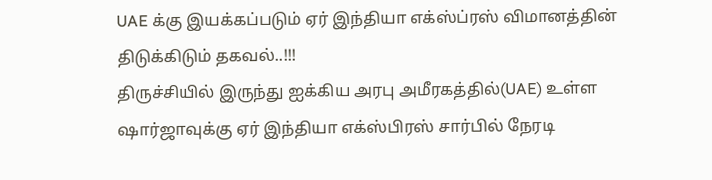UAE க்கு இயக்கப்படும் ஏர் இந்தியா எக்ஸ்ப்ரஸ் விமானத்தின் திடுக்கிடும் தகவல்..!!!
திருச்சியில் இருந்து ஐக்கிய அரபு அமீரகத்தில்(UAE) உள்ள ஷார்ஜாவுக்கு ஏர் இந்தியா எக்ஸ்பிரஸ் சார்பில் நேரடி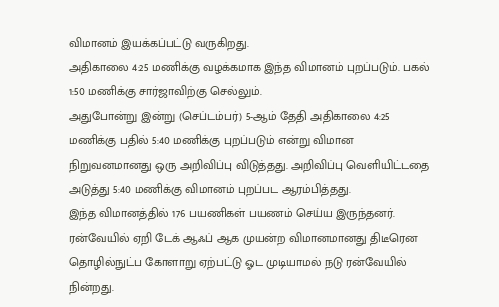விமானம் இயக்கப்பட்டு வருகிறது.
அதிகாலை 4:25 மணிக்கு வழக்கமாக இந்த விமானம் புறப்படும். பகல் 1:50 மணிக்கு சார்ஜாவிற்கு செல்லும்.
அதுபோன்று இன்று (செப்டம்பர்) 5-ஆம் தேதி அதிகாலை 4:25 மணிக்கு பதில் 5:40 மணிக்கு புறப்படும் என்று விமான நிறுவனமானது ஒரு அறிவிப்பு விடுத்தது. அறிவிப்பு வெளியிட்டதை அடுத்து 5:40 மணிக்கு விமானம் புறப்பட ஆரம்பித்தது.
இந்த விமானத்தில் 176 பயணிகள் பயணம் செய்ய இருந்தனர். ரன்வேயில் ஏறி டேக் ஆஃப் ஆக முயன்ற விமானமானது திடீரென தொழில்நுட்ப கோளாறு ஏற்பட்டு ஓட முடியாமல் நடு ரன்வேயில் நின்றது.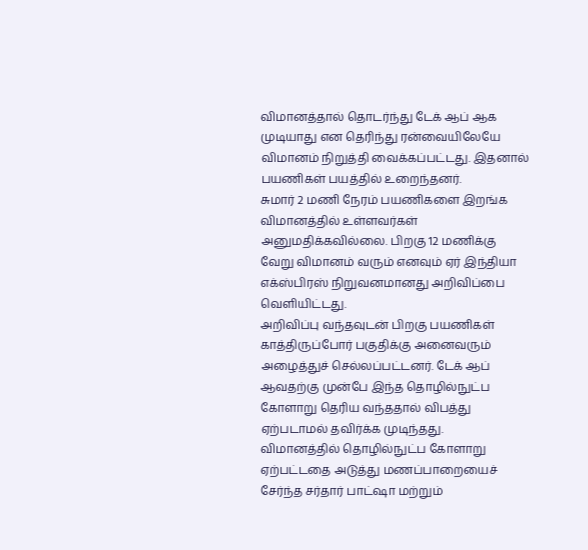விமானத்தால் தொடர்ந்து டேக் ஆப் ஆக முடியாது என தெரிந்து ரன்வையிலேயே விமானம் நிறுத்தி வைக்கப்பட்டது. இதனால் பயணிகள் பயத்தில் உறைந்தனர்.
சுமார் 2 மணி நேரம் பயணிகளை இறங்க விமானத்தில் உள்ளவர்கள் அனுமதிக்கவில்லை. பிறகு 12 மணிக்கு வேறு விமானம் வரும் எனவும் ஏர் இந்தியா எக்ஸ்பிரஸ் நிறுவனமானது அறிவிப்பை வெளியிட்டது.
அறிவிப்பு வந்தவுடன் பிறகு பயணிகள் காத்திருப்போர் பகுதிக்கு அனைவரும் அழைத்துச் செல்லப்பட்டனர். டேக் ஆப் ஆவதற்கு முன்பே இந்த தொழில்நுட்ப கோளாறு தெரிய வந்ததால் விபத்து ஏற்படாமல் தவிர்க்க முடிந்தது.
விமானத்தில் தொழில்நுட்ப கோளாறு ஏற்பட்டதை அடுத்து மணப்பாறையைச் சேர்ந்த சர்தார் பாட்ஷா மற்றும்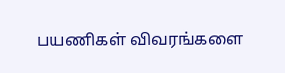பயணிகள் விவரங்களை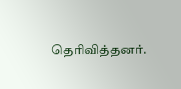தெரிவித்தனர்.